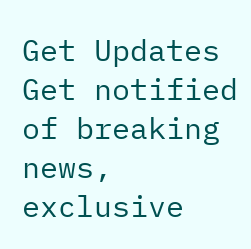Get Updates
Get notified of breaking news, exclusive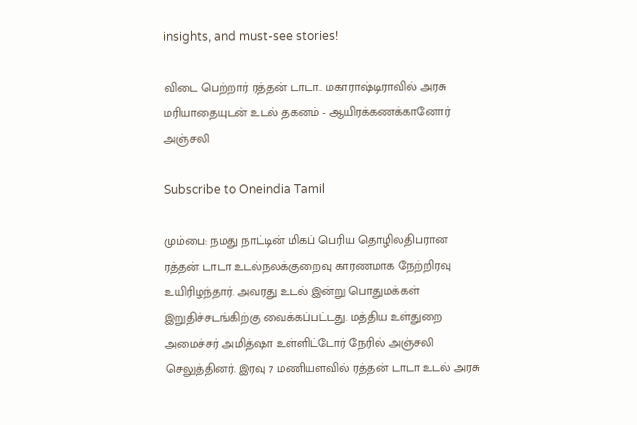insights, and must-see stories!

விடை பெற்றார் ரத்தன் டாடா.. மகாராஷ்டிராவில் அரசு மரியாதையுடன் உடல் தகனம் - ஆயிரக்கணக்கானோர் அஞ்சலி

Subscribe to Oneindia Tamil

மும்பை: நமது நாட்டின் மிகப் பெரிய தொழிலதிபரான ரத்தன் டாடா உடல்நலக்குறைவு காரணமாக நேற்றிரவு உயிரிழந்தார். அவரது உடல் இன்று பொதுமக்கள் இறுதிச்சடங்கிற்கு வைக்கப்பட்டது. மத்திய உள்துறை அமைச்சர் அமித்ஷா உள்ளிட்டோர் நேரில் அஞ்சலி செலுத்தினர். இரவு 7 மணியளவில் ரத்தன் டாடா உடல் அரசு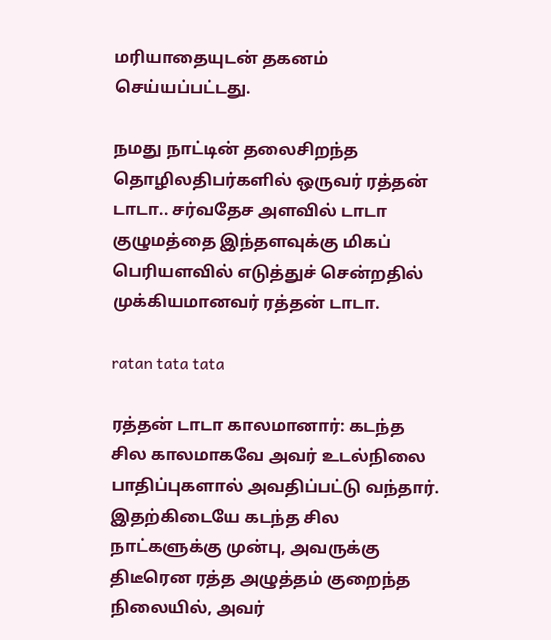மரியாதையுடன் தகனம் செய்யப்பட்டது.

நமது நாட்டின் தலைசிறந்த தொழிலதிபர்களில் ஒருவர் ரத்தன் டாடா.. சர்வதேச அளவில் டாடா குழுமத்தை இந்தளவுக்கு மிகப் பெரியளவில் எடுத்துச் சென்றதில் முக்கியமானவர் ரத்தன் டாடா.

ratan tata tata

ரத்தன் டாடா காலமானார்: கடந்த சில காலமாகவே அவர் உடல்நிலை பாதிப்புகளால் அவதிப்பட்டு வந்தார். இதற்கிடையே கடந்த சில நாட்களுக்கு முன்பு, அவருக்கு திடீரென ரத்த அழுத்தம் குறைந்த நிலையில், அவர்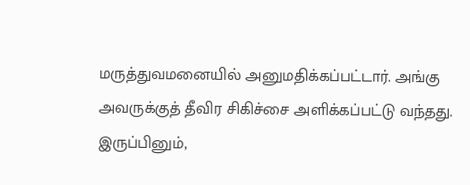மருத்துவமனையில் அனுமதிக்கப்பட்டார். அங்கு அவருக்குத் தீவிர சிகிச்சை அளிக்கப்பட்டு வந்தது. இருப்பினும்,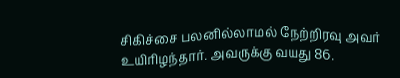சிகிச்சை பலனில்லாமல் நேற்றிரவு அவர் உயிரிழந்தார். அவருக்கு வயது 86.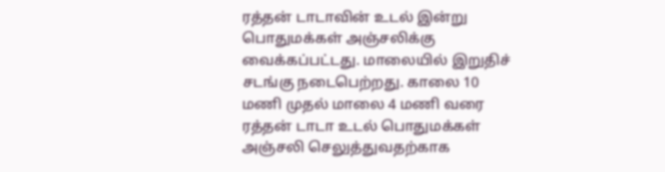ரத்தன் டாடாவின் உடல் இன்று பொதுமக்கள் அஞ்சலிக்கு வைக்கப்பட்டது. மாலையில் இறுதிச் சடங்கு நடைபெற்றது. காலை 10 மணி முதல் மாலை 4 மணி வரை ரத்தன் டாடா உடல் பொதுமக்கள் அஞ்சலி செலுத்துவதற்காக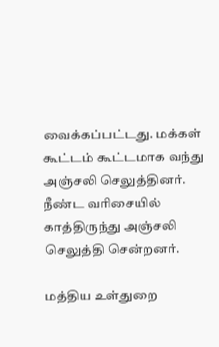வைக்கப்பட்டது. மக்கள் கூட்டம் கூட்டமாக வந்து அஞ்சலி செலுத்தினர். நீண்ட வரிசையில் காத்திருந்து அஞ்சலி செலுத்தி சென்றனர்.

மத்திய உள்துறை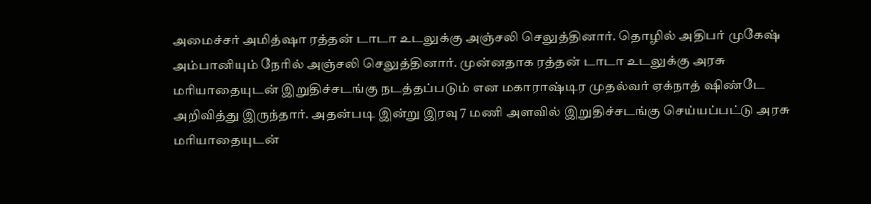அமைச்சர் அமித்ஷா ரத்தன் டாடா உடலுக்கு அஞ்சலி செலுத்தினார். தொழில் அதிபர் முகேஷ் அம்பானியும் நேரில் அஞ்சலி செலுத்தினார். முன்னதாக ரத்தன் டாடா உடலுக்கு அரசு மரியாதையுடன் இறுதிச்சடங்கு நடத்தப்படும் என மகாராஷ்டிர முதல்வர் ஏக்நாத் ஷிண்டே அறிவித்து இருந்தார். அதன்படி இன்று இரவு 7 மணி அளவில் இறுதிச்சடங்கு செய்யப்பட்டு அரசு மரியாதையுடன்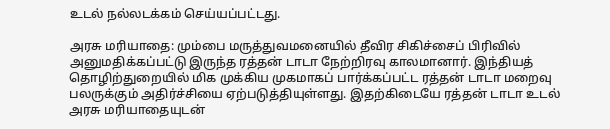உடல் நல்லடக்கம் செய்யப்பட்டது.

அரசு மரியாதை: மும்பை மருத்துவமனையில் தீவிர சிகிச்சைப் பிரிவில் அனுமதிக்கப்பட்டு இருந்த ரத்தன் டாடா நேற்றிரவு காலமானார். இந்தியத் தொழிற்துறையில் மிக முக்கிய முகமாகப் பார்க்கப்பட்ட ரத்தன் டாடா மறைவு பலருக்கும் அதிர்ச்சியை ஏற்படுத்தியுள்ளது. இதற்கிடையே ரத்தன் டாடா உடல் அரசு மரியாதையுடன்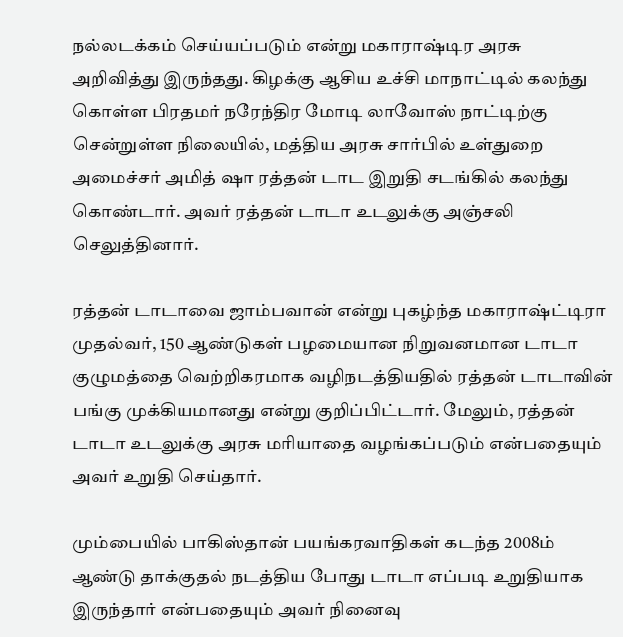நல்லடக்கம் செய்யப்படும் என்று மகாராஷ்டிர அரசு அறிவித்து இருந்தது. கிழக்கு ஆசிய உச்சி மாநாட்டில் கலந்து கொள்ள பிரதமர் நரேந்திர மோடி லாவோஸ் நாட்டிற்கு சென்றுள்ள நிலையில், மத்திய அரசு சார்பில் உள்துறை அமைச்சர் அமித் ஷா ரத்தன் டாட இறுதி சடங்கில் கலந்து கொண்டார். அவர் ரத்தன் டாடா உடலுக்கு அஞ்சலி செலுத்தினார்.

ரத்தன் டாடாவை ஜாம்பவான் என்று புகழ்ந்த மகாராஷ்ட்டிரா முதல்வர், 150 ஆண்டுகள் பழமையான நிறுவனமான டாடா குழுமத்தை வெற்றிகரமாக வழிநடத்தியதில் ரத்தன் டாடாவின் பங்கு முக்கியமானது என்று குறிப்பிட்டார். மேலும், ரத்தன் டாடா உடலுக்கு அரசு மரியாதை வழங்கப்படும் என்பதையும் அவர் உறுதி செய்தார்.

மும்பையில் பாகிஸ்தான் பயங்கரவாதிகள் கடந்த 2008ம் ஆண்டு தாக்குதல் நடத்திய போது டாடா எப்படி உறுதியாக இருந்தார் என்பதையும் அவர் நினைவு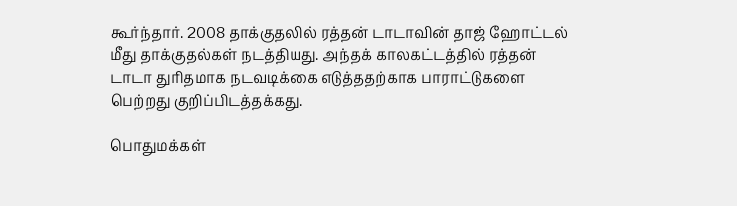கூர்ந்தார். 2008 தாக்குதலில் ரத்தன் டாடாவின் தாஜ் ஹோட்டல் மீது தாக்குதல்கள் நடத்தியது. அந்தக் காலகட்டத்தில் ரத்தன் டாடா துரிதமாக நடவடிக்கை எடுத்ததற்காக பாராட்டுகளை பெற்றது குறிப்பிடத்தக்கது.

பொதுமக்கள்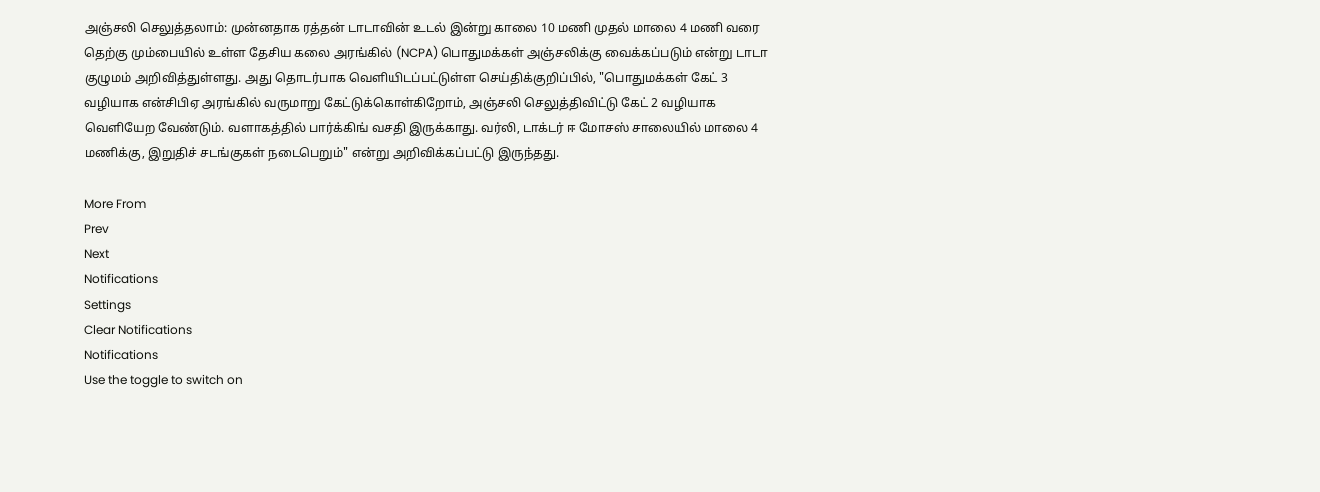அஞ்சலி செலுத்தலாம்: முன்னதாக ரத்தன் டாடாவின் உடல் இன்று காலை 10 மணி முதல் மாலை 4 மணி வரை தெற்கு மும்பையில் உள்ள தேசிய கலை அரங்கில் (NCPA) பொதுமக்கள் அஞ்சலிக்கு வைக்கப்படும் என்று டாடா குழுமம் அறிவித்துள்ளது. அது தொடர்பாக வெளியிடப்பட்டுள்ள செய்திக்குறிப்பில், "பொதுமக்கள் கேட் 3 வழியாக என்சிபிஏ அரங்கில் வருமாறு கேட்டுக்கொள்கிறோம், அஞ்சலி செலுத்திவிட்டு கேட் 2 வழியாக வெளியேற வேண்டும். வளாகத்தில் பார்க்கிங் வசதி இருக்காது. வர்லி, டாக்டர் ஈ மோசஸ் சாலையில் மாலை 4 மணிக்கு, இறுதிச் சடங்குகள் நடைபெறும்" என்று அறிவிக்கப்பட்டு இருந்தது.

More From
Prev
Next
Notifications
Settings
Clear Notifications
Notifications
Use the toggle to switch on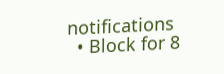notifications
  • Block for 8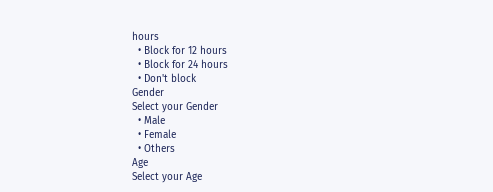hours
  • Block for 12 hours
  • Block for 24 hours
  • Don't block
Gender
Select your Gender
  • Male
  • Female
  • Others
Age
Select your Age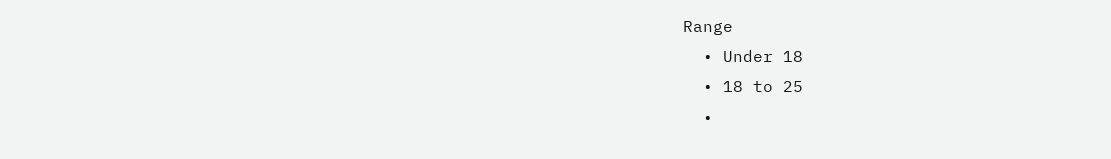Range
  • Under 18
  • 18 to 25
  •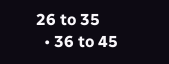26 to 35
  • 36 to 45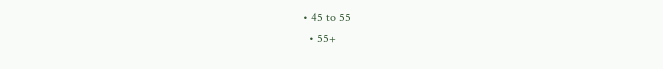• 45 to 55
  • 55+